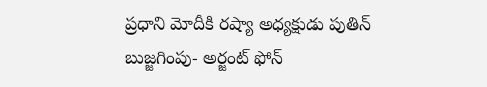ప్రధాని మోదీకి రష్యా అధ్యక్షుడు పుతిన్ బుజ్జగింపు- అర్జంట్ ఫోన్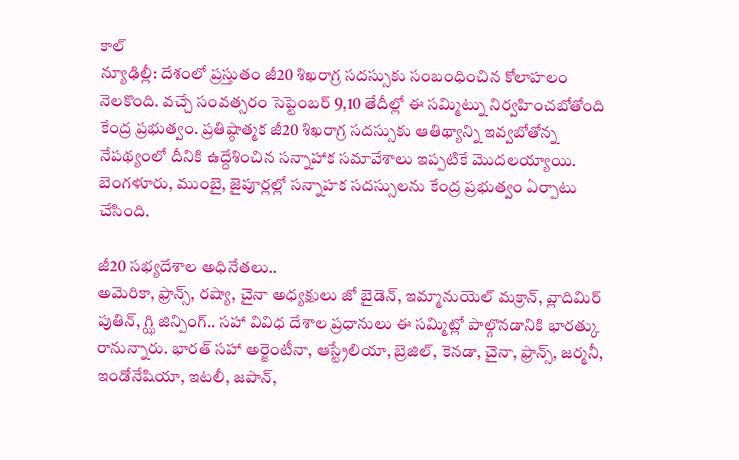కాల్
న్యూఢిల్లీ: దేశంలో ప్రస్తుతం జీ20 శిఖరాగ్ర సదస్సుకు సంబంధించిన కోలాహలం నెలకొంది. వచ్చే సంవత్సరం సెప్టెంబర్ 9,10 తేదీల్లో ఈ సమ్మిట్ను నిర్వహించబోతోంది కేంద్ర ప్రభుత్వం. ప్రతిష్ఠాత్మక జీ20 శిఖరాగ్ర సదస్సుకు ఆతిథ్యాన్ని ఇవ్వబోతోన్న నేపథ్యంలో దీనికి ఉద్దేశించిన సన్నాహాక సమావేశాలు ఇప్పటికే మొదలయ్యాయి. బెంగళూరు, ముంబై, జైపూర్లల్లో సన్నాహక సదస్సులను కేంద్ర ప్రభుత్వం ఏర్పాటు చేసింది.

జీ20 సభ్యదేశాల అధినేతలు..
అమెరికా, ఫ్రాన్స్, రష్యా, చైనా అధ్యక్షులు జో బైడెన్, ఇమ్మానుయెల్ మక్రాన్, వ్లాదిమిర్ పుతిన్, గ్ఝి జిన్పింగ్.. సహా వివిధ దేశాల ప్రధానులు ఈ సమ్మిట్లో పాల్గొనడానికి భారత్కు రానున్నారు. భారత్ సహా అర్జెంటీనా, ఆస్ట్రేలియా, బ్రెజిల్, కెనడా, చైనా, ఫ్రాన్స్, జర్మనీ, ఇండోనేషియా, ఇటలీ, జపాన్,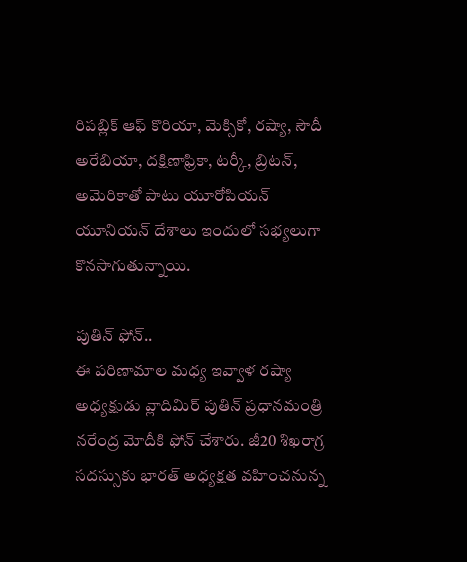రిపబ్లిక్ ఆఫ్ కొరియా, మెక్సికో, రష్యా, సౌదీ అరేబియా, దక్షిణాఫ్రికా, టర్కీ, బ్రిటన్, అమెరికాతో పాటు యూరోపియన్ యూనియన్ దేశాలు ఇందులో సభ్యలుగా కొనసాగుతున్నాయి.

పుతిన్ ఫోన్..
ఈ పరిణామాల మధ్య ఇవ్వాళ రష్యా అధ్యక్షుడు వ్లాదిమిర్ పుతిన్ ప్రధానమంత్రి నరేంద్ర మోదీకి ఫోన్ చేశారు. జీ20 శిఖరాగ్ర సదస్సుకు భారత్ అధ్యక్షత వహించనున్న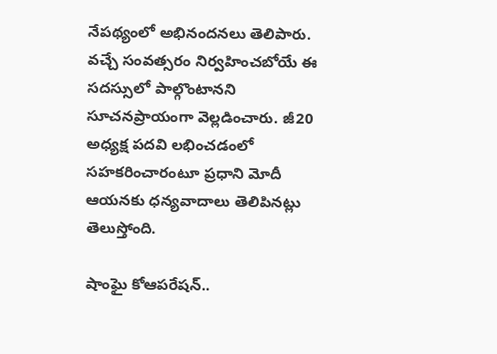నేపథ్యంలో అభినందనలు తెలిపారు. వచ్చే సంవత్సరం నిర్వహించబోయే ఈ సదస్సులో పాల్గొంటానని సూచనప్రాయంగా వెల్లడించారు. జీ20 అధ్యక్ష పదవి లభించడంలో సహకరించారంటూ ప్రధాని మోదీ ఆయనకు ధన్యవాదాలు తెలిపినట్లు తెలుస్తోంది.

షాంఘై కోఆపరేషన్..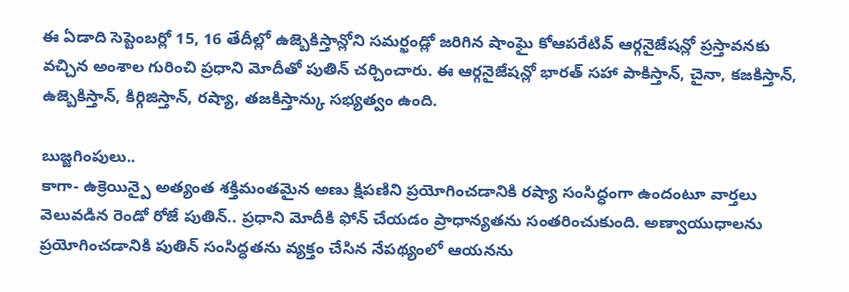ఈ ఏడాది సెప్టెంబర్లో 15, 16 తేదీల్లో ఉజ్బెకిస్తాన్లోని సమర్ఖండ్లో జరిగిన షాంఘై కోఆపరేటివ్ ఆర్గనైజేషన్లో ప్రస్తావనకు వచ్చిన అంశాల గురించి ప్రధాని మోదీతో పుతిన్ చర్చించారు. ఈ ఆర్గనైజేషన్లో భారత్ సహా పాకిస్తాన్, చైనా, కజకిస్తాన్, ఉజ్బెకిస్తాన్, కిర్గిజిస్తాన్, రష్యా, తజకిస్తాన్కు సభ్యత్వం ఉంది.

బుజ్జగింపులు..
కాగా- ఉక్రెయిన్పై అత్యంత శక్తిమంతమైన అణు క్షిపణిని ప్రయోగించడానికి రష్యా సంసిద్ధంగా ఉందంటూ వార్తలు వెలువడిన రెండో రోజే పుతిన్.. ప్రధాని మోదీకి ఫోన్ చేయడం ప్రాధాన్యతను సంతరించుకుంది. అణ్వాయుధాలను ప్రయోగించడానికి పుతిన్ సంసిద్ధతను వ్యక్తం చేసిన నేపథ్యంలో ఆయనను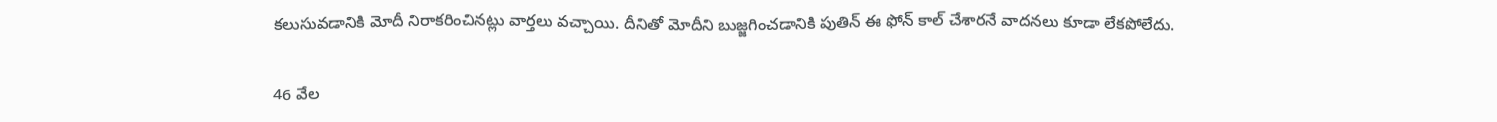కలుసువడానికి మోదీ నిరాకరించినట్లు వార్తలు వచ్చాయి. దీనితో మోదీని బుజ్జగించడానికి పుతిన్ ఈ ఫోన్ కాల్ చేశారనే వాదనలు కూడా లేకపోలేదు.

46 వేల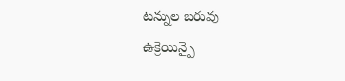టన్నుల బరువు
ఉక్రెయిన్పై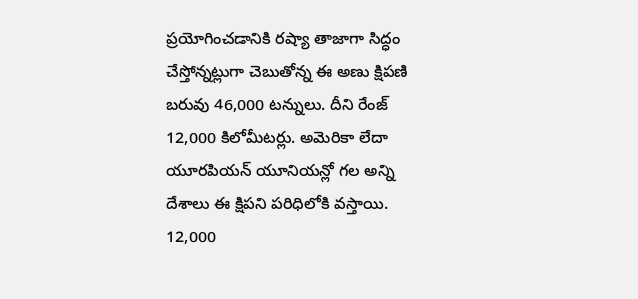ప్రయోగించడానికి రష్యా తాజాగా సిద్ధం చేస్తోన్నట్లుగా చెబుతోన్న ఈ అణు క్షిపణి బరువు 46,000 టన్నులు. దీని రేంజ్ 12,000 కిలోమీటర్లు. అమెరికా లేదా యూరపియన్ యూనియన్లో గల అన్ని దేశాలు ఈ క్షిపని పరిధిలోకి వస్తాయి. 12,000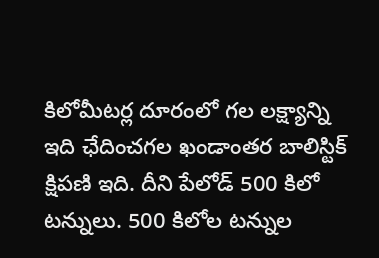కిలోమీటర్ల దూరంలో గల లక్ష్యాన్ని ఇది ఛేదించగల ఖండాంతర బాలిస్టిక్ క్షిపణి ఇది. దీని పేలోడ్ 500 కిలో టన్నులు. 500 కిలోల టన్నుల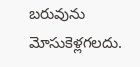బరువును మోసుకెళ్లగలదు.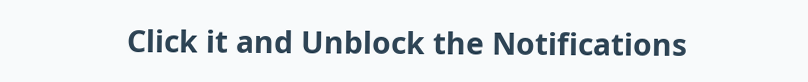Click it and Unblock the Notifications